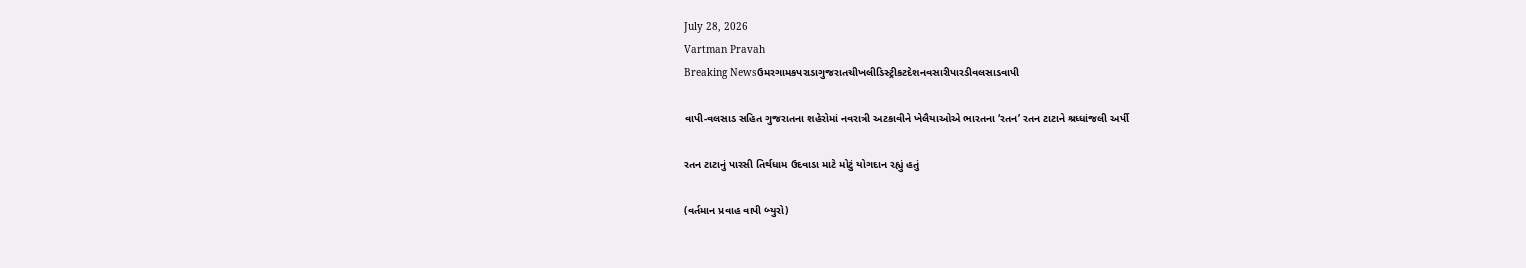July 28, 2026
Vartman Pravah
Breaking Newsઉમરગામકપરાડાગુજરાતચીખલીડિસ્ટ્રીકટદેશનવસારીપારડીવલસાડવાપી

વાપી-વલસાડ સહિત ગુજરાતના શહેરોમાં નવરાત્રી અટકાવીને ખેલૈયાઓએ ભારતના ‘રતન’ રતન ટાટાને શ્રધ્‍ધાંજલી અર્પી

રતન ટાટાનું પારસી તિર્થધામ ઉદવાડા માટે મોટું યોગદાન રહ્યું હતું

(વર્તમાન પ્રવાહ વાપી બ્‍યુરો)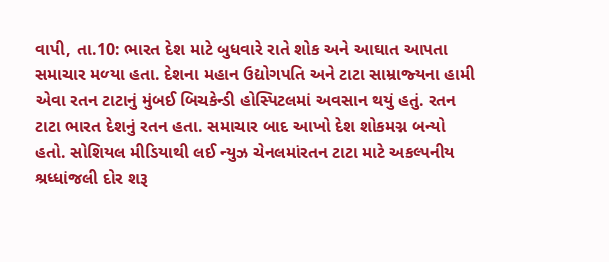વાપી, તા.10: ભારત દેશ માટે બુધવારે રાતે શોક અને આઘાત આપતા સમાચાર મળ્‍યા હતા. દેશના મહાન ઉદ્યોગપતિ અને ટાટા સામ્રાજ્‍યના હામી એવા રતન ટાટાનું મુંબઈ બિચકેન્‍ડી હોસ્‍પિટલમાં અવસાન થયું હતું. રતન ટાટા ભારત દેશનું રતન હતા. સમાચાર બાદ આખો દેશ શોકમગ્ન બન્‍યો હતો. સોશિયલ મીડિયાથી લઈ ન્‍યુઝ ચેનલમાંરતન ટાટા માટે અકલ્‍પનીય શ્રધ્‍ધાંજલી દોર શરૂ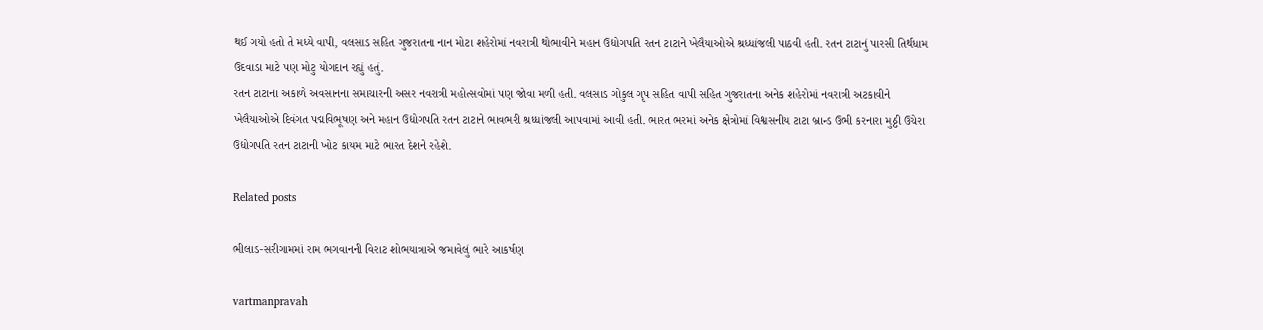થઈ ગયો હતો તે મધ્‍યે વાપી, વલસાડ સહિત ગુજરાતના નાન મોટા શહેરોમાં નવરાત્રી થોભાવીને મહાન ઉદ્યોગપતિ રતન ટાટાને ખેલૈયાઓએ શ્રધ્‍ધાંજલી પાઠવી હતી. રતન ટાટાનું પારસી તિર્થધામ ઉદવાડા માટે પણ મોટુ યોગદાન રહ્યું હતું.
રતન ટાટાના અકાળે અવસાનના સમાચારની અસર નવરાત્રી મહોત્‍સવોમાં પણ જોવા મળી હતી. વલસાડ ગોકુલ ગૃપ સહિત વાપી સહિત ગુજરાતના અનેક શહેરોમાં નવરાત્રી અટકાવીને ખેલૈયાઓએ દિવંગત પદ્મવિભૂષણ અને મહાન ઉદ્યોગપતિ રતન ટાટાને ભાવભરી શ્રધ્‍ધાંજલી આપવામાં આવી હતી. ભારત ભરમાં અનેક ક્ષેત્રોમાં વિશ્વસનીય ટાટા બ્રાન્‍ડ ઉભી કરનારા મુઠ્ઠી ઉચેરા ઉદ્યોગપતિ રતન ટાટાની ખોટ કાયમ માટે ભારત દેશને રહેશે.

Related posts

ભીલાડ-સરીગામમાં રામ ભગવાનની વિરાટ શોભયાત્રાએ જમાવેલું ભારે આકર્ષણ

vartmanpravah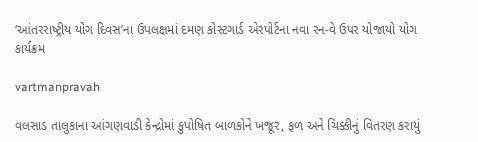‘આંતરરાષ્‍ટ્રીય યોગ દિવસ’ના ઉપલક્ષમાં દમણ કોસ્‍ટગાર્ડ એરપોર્ટના નવા રન-વે ઉપર યોજાયો યોગ કાર્યક્રમ

vartmanpravah

વલસાડ તાલુકાના આંગણવાડી કેન્‍દ્રોમાં કુપોષિત બાળકોને ખજૂર, ફળ અને ચિક્કીનું વિતરણ કરાયું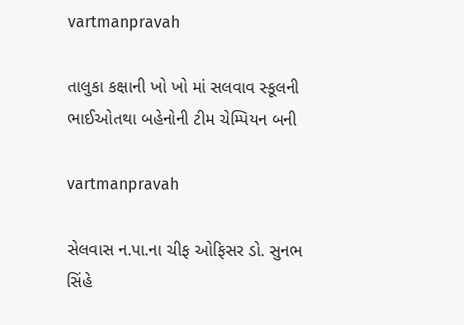vartmanpravah

તાલુકા કક્ષાની ખો ખો માં સલવાવ સ્‍કૂલની ભાઈઓતથા બહેનોની ટીમ ચેમ્‍પિયન બની

vartmanpravah

સેલવાસ ન.પા.ના ચીફ ઓફિસર ડો. સુનભ સિંહે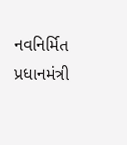નવનિર્મિત પ્રધાનમંત્રી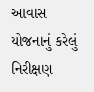આવાસ યોજનાનું કરેલું નિરીક્ષણ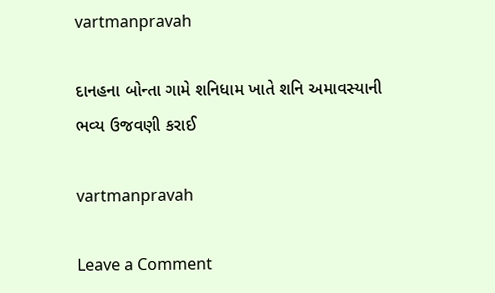vartmanpravah

દાનહના બોન્‍તા ગામે શનિધામ ખાતે શનિ અમાવસ્‍યાની ભવ્‍ય ઉજવણી કરાઈ

vartmanpravah

Leave a Comment